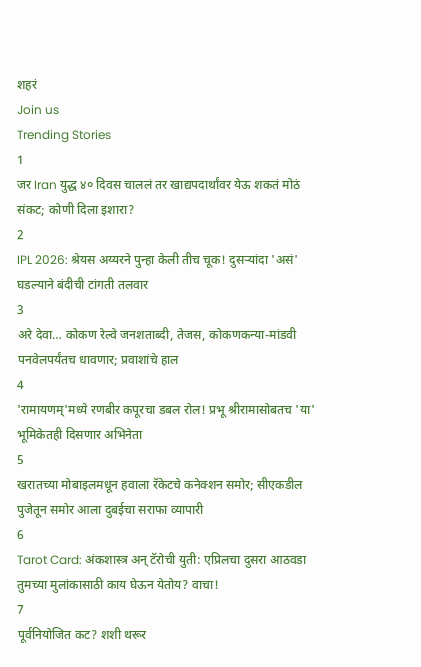शहरं
Join us
Trending Stories
1
जर Iran युद्ध ४० दिवस चाललं तर खाद्यपदार्थांवर येऊ शकतं मोठं संकट; कोणी दिला इशारा?
2
IPL 2026: श्रेयस अय्यरने पुन्हा केली तीच चूक! दुसऱ्यांदा 'असं' घडल्याने बंदीची टांगती तलवार
3
अरे देवा… कोकण रेल्वे जनशताब्दी, तेजस, कोकणकन्या-मांडवी पनवेलपर्यंतच धावणार; प्रवाशांचे हाल
4
'रामायणम्'मध्ये रणबीर कपूरचा डबल रोल! प्रभू श्रीरामासोबतच 'या' भूमिकेतही दिसणार अभिनेता
5
खरातच्या मोबाइलमधून हवाला रॅकेटचे कनेक्शन समोर; सीएकडील पुजेतून समोर आला दुबईचा सराफा व्यापारी
6
Tarot Card: अंकशास्त्र अन् टॅरोची युती: एप्रिलचा दुसरा आठवडा तुमच्या मुलांकासाठी काय घेऊन येतोय? वाचा!
7
पूर्वनियोजित कट? शशी थरूर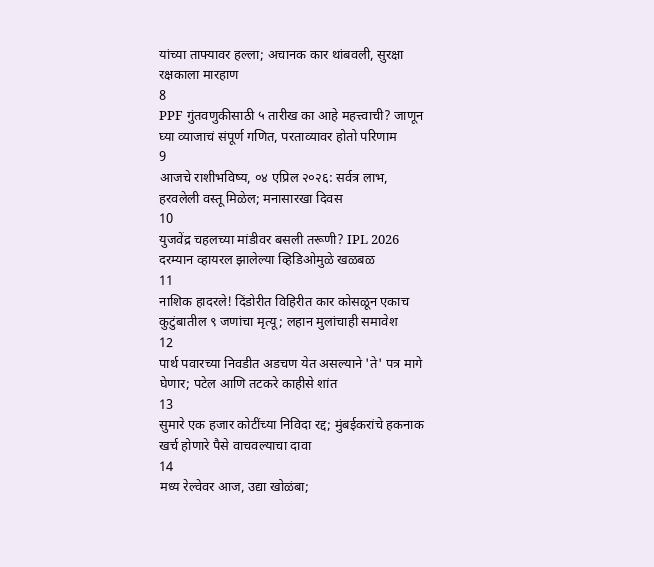यांच्या ताफ्यावर हल्ला; अचानक कार थांबवली, सुरक्षा रक्षकाला मारहाण
8
PPF गुंतवणुकीसाठी ५ तारीख का आहे महत्त्वाची? जाणून घ्या व्याजाचं संपूर्ण गणित, परताव्यावर होतो परिणाम
9
आजचे राशीभविष्य, ०४ एप्रिल २०२६: सर्वत्र लाभ, हरवलेली वस्तू मिळेल; मनासारखा दिवस
10
युजवेंद्र चहलच्या मांडीवर बसली तरूणी? IPL 2026 दरम्यान व्हायरल झालेल्या व्हिडिओमुळे खळबळ
11
नाशिक हादरले! दिंडोरीत विहिरीत कार कोसळून एकाच कुटुंबातील ९ जणांचा मृत्यू; लहान मुलांचाही समावेश
12
पार्थ पवारच्या निवडीत अडचण येत असल्याने 'ते' पत्र मागे घेणार; पटेल आणि तटकरे काहीसे शांत
13
सुमारे एक हजार कोटींच्या निविदा रद्द; मुंबईकरांचे हकनाक खर्च होणारे पैसे वाचवल्याचा दावा
14
मध्य रेल्वेवर आज, उद्या खोळंबा;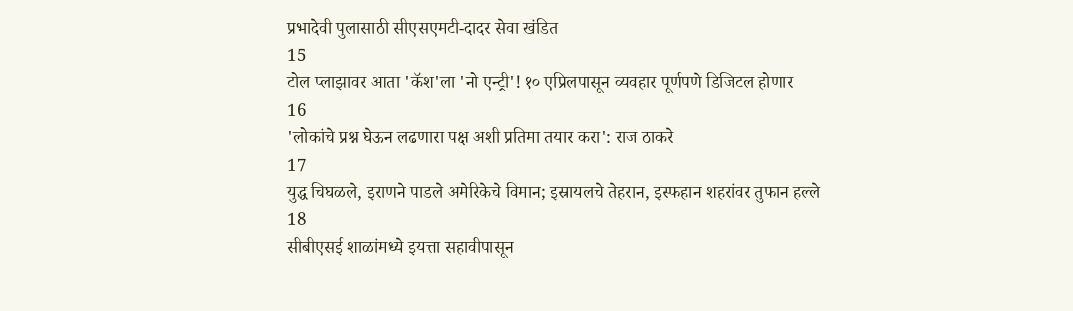प्रभादेवी पुलासाठी सीएसएमटी-दादर सेवा खंडित
15
टोल प्लाझावर आता 'कॅश'ला 'नो एन्ट्री'! १० एप्रिलपासून व्यवहार पूर्णपणे डिजिटल होणार
16
'लोकांचे प्रश्न घेऊन लढणारा पक्ष अशी प्रतिमा तयार करा': राज ठाकरे
17
युद्ध चिघळले, इराणने पाडले अमेरिकेचे विमान; इस्रायलचे तेहरान, इस्फहान शहरांवर तुफान हल्ले
18
सीबीएसई शाळांमध्ये इयत्ता सहावीपासून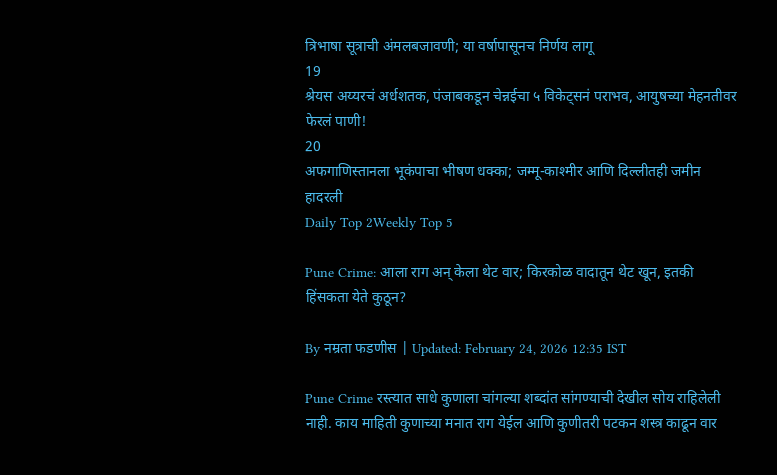त्रिभाषा सूत्राची अंमलबजावणी; या वर्षापासूनच निर्णय लागू
19
श्रेयस अय्यरचं अर्धशतक, पंजाबकडून चेन्नईचा ५ विकेट्सनं पराभव, आयुषच्या मेहनतीवर फेरलं पाणी!
20
अफगाणिस्तानला भूकंपाचा भीषण धक्का; जम्मू-काश्मीर आणि दिल्लीतही जमीन हादरली
Daily Top 2Weekly Top 5

Pune Crime: आला राग अन् केला थेट वार; किरकोळ वादातून थेट खून, इतकी हिंसकता येते कुठून?

By नम्रता फडणीस | Updated: February 24, 2026 12:35 IST

Pune Crime रस्त्यात साधे कुणाला चांगल्या शब्दांत सांगण्याची देखील सोय राहिलेली नाही. काय माहिती कुणाच्या मनात राग येईल आणि कुणीतरी पटकन शस्त्र काढून वार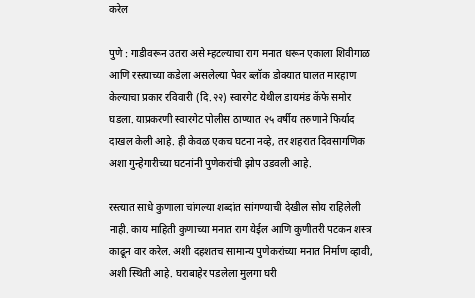करेल

पुणे : गाडीवरून उतरा असे म्हटल्याचा राग मनात धरून एकाला शिवीगाळ आणि रस्त्याच्या कडेला असलेल्या पेवर ब्लॉक डोक्यात घालत मारहाण केल्याचा प्रकार रविवारी (दि.२२) स्वारगेट येथील डायमंड कॅफे समोर घडला. याप्रकरणी स्वारगेट पोलीस ठाण्यात २५ वर्षीय तरुणाने फिर्याद दाखल केली आहे. ही केवळ एकच घटना नव्हे, तर शहरात दिवसागणिक अशा गुन्हेगारीच्या घटनांनी पुणेकरांची झोप उडवली आहे.

रस्त्यात साधे कुणाला चांगल्या शब्दांत सांगण्याची देखील सोय राहिलेली नाही. काय माहिती कुणाच्या मनात राग येईल आणि कुणीतरी पटकन शस्त्र काढून वार करेल. अशी दहशतच सामान्य पुणेकरांच्या मनात निर्माण व्हावी, अशी स्थिती आहे. घराबाहेर पडलेला मुलगा घरी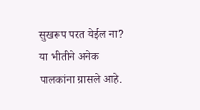सुखरूप परत येईल ना? या भीतीने अनेक पालकांना ग्रासले आहे.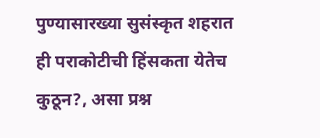पुण्यासारख्या सुसंस्कृत शहरात ही पराकोटीची हिंसकता येतेच कुठून?, असा प्रश्न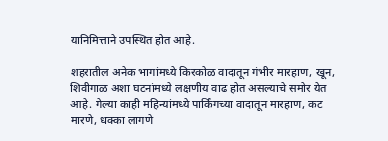यानिमित्ताने उपस्थित होत आहे.

शहरातील अनेक भागांमध्ये किरकोळ वादातून गंभीर मारहाण, खून, शिवीगाळ अशा घटनांमध्ये लक्षणीय वाढ होत असल्याचे समोर येत आहे. गेल्या काही महिन्यांमध्ये पार्किंगच्या वादातून मारहाण, कट मारणे, धक्का लागणे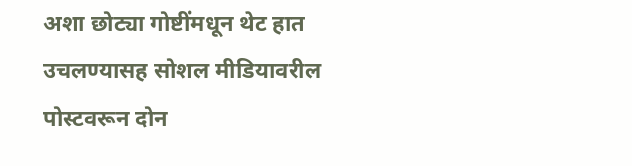अशा छोट्या गोष्टींमधून थेट हात उचलण्यासह सोशल मीडियावरील पोस्टवरून दोन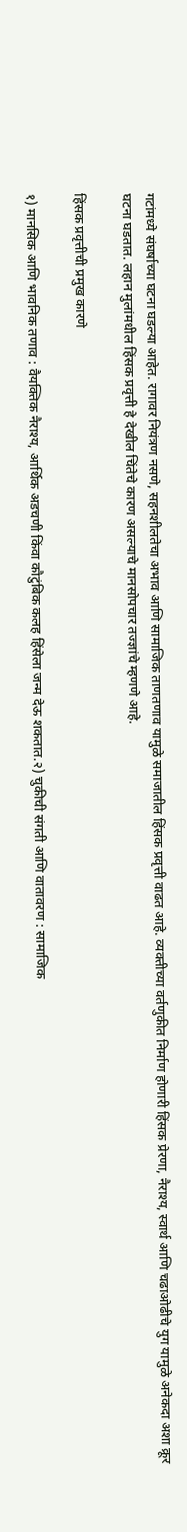गटांमध्ये संघर्षाच्या घटना घडल्या आहेत. रागावर नियंत्रण नसणे, सहनशीलतेचा अभाव आणि सामाजिक ताणतणाव यामुळे समाजातील हिंसक प्रवृत्ती वाढत आहे. व्यक्तीच्या वर्तणुकीत निर्माण होणारी हिंसक प्रेरणा, नैराश्य, स्वार्थ आणि चढाओढीचे युग यामुळे अनेकदा अशा क्रूर घटना घडतात. लहान मुलांमधील हिंसक प्रवृत्ती हे देखील चिंतेचे कारण असल्याचे मानसोपचार तज्ज्ञांचे म्हणणे आहे.

हिंसक प्रवृत्तीची प्रमुख कारणे

१) मानसिक आणि भावनिक तणाव : वैयक्तिक नैराश्य, आर्थिक अडचणी किंवा कौटुंबिक कलह हिंसेला जन्म देऊ शकतात.२) चुकीची संगती आणि वातावरण : सामाजिक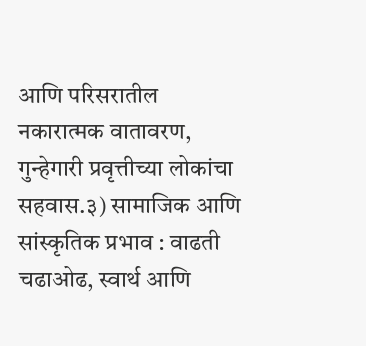आणि परिसरातील नकारात्मक वातावरण, गुन्हेगारी प्रवृत्तीच्या लोकांचा सहवास.३) सामाजिक आणि सांस्कृतिक प्रभाव : वाढती चढाओढ, स्वार्थ आणि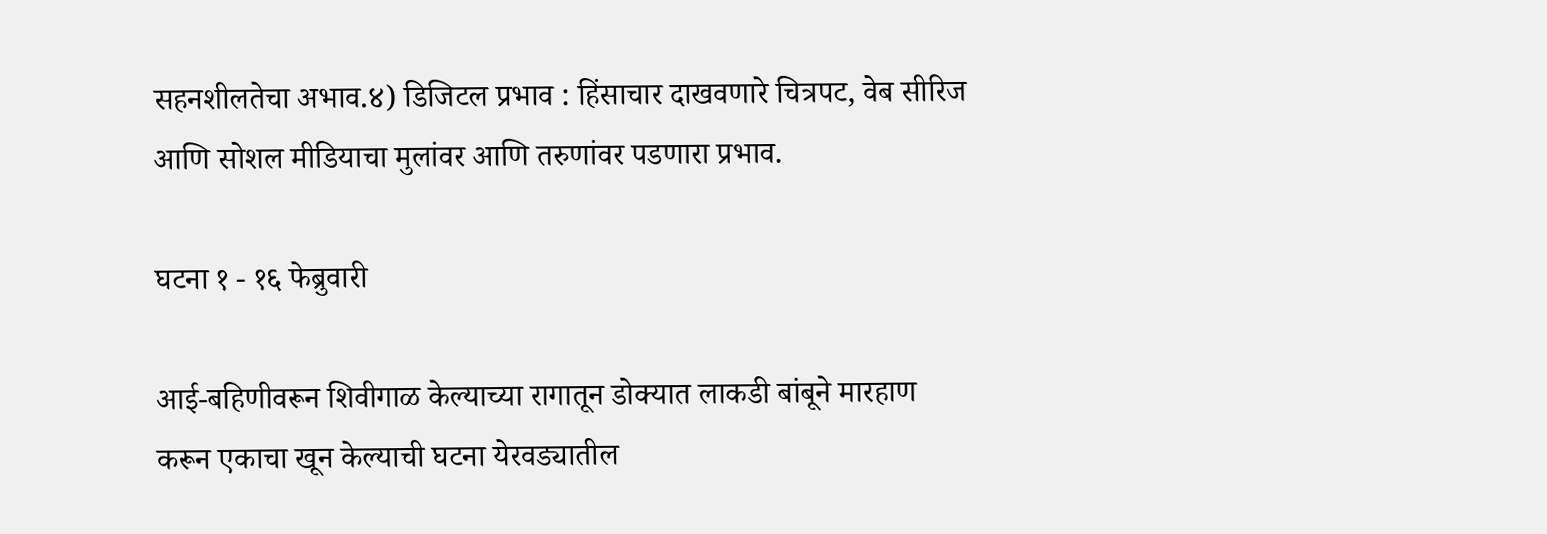सहनशीलतेचा अभाव.४) डिजिटल प्रभाव : हिंसाचार दाखवणारे चित्रपट, वेब सीरिज आणि सोशल मीडियाचा मुलांवर आणि तरुणांवर पडणारा प्रभाव.

घटना १ - १६ फेब्रुवारी

आई-बहिणीवरून शिवीगाळ केल्याच्या रागातून डोक्यात लाकडी बांबूने मारहाण करून एकाचा खून केल्याची घटना येरवड्यातील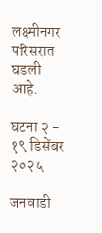लक्ष्मीनगर परिसरात घडली आहे.

घटना २ - १९ डिसेंबर २०२५

जनवाडी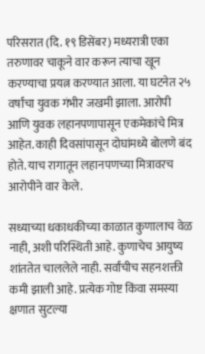परिसरात (दि. १९ डिसेंबर) मध्यरात्री एका तरुणावर चाकूने वार करून त्याचा खून करण्याचा प्रयत्न करण्यात आला. या घटनेत २५ वर्षांचा युवक गंभीर जखमी झाला. आरोपी आणि युवक लहानपणापासून एकमेकांचे मित्र आहेत. काही दिवसांपासून दोघांमध्ये बोलणे बंद होते. याच रागातून लहानपणच्या मित्रावरच आरोपीने वार केले.

सध्याच्या धकाधकीच्या काळात कुणालाच वेळ नाही, अशी परिस्थिती आहे. कुणाचेच आयुष्य शांततेत चाललेले नाही. सर्वांचीच सहनशक्ती कमी झाली आहे. प्रत्येक गोष्ट किंवा समस्या क्षणात सुटल्या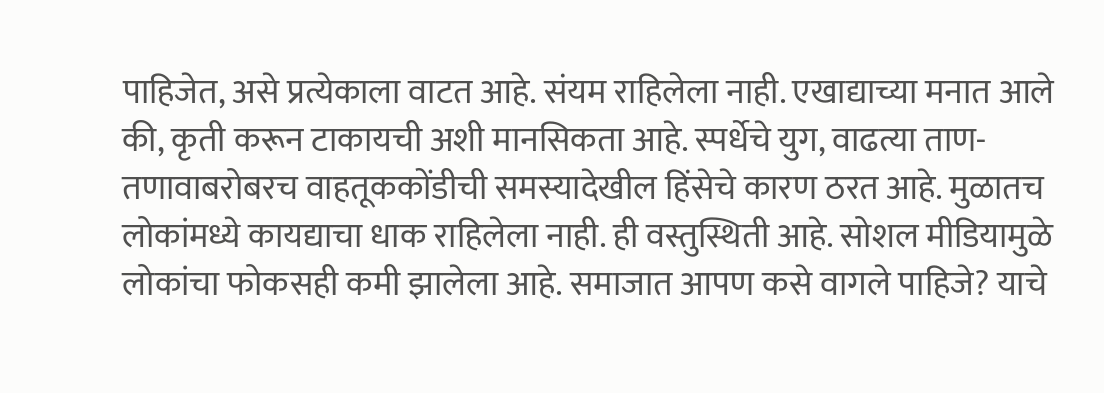पाहिजेत, असे प्रत्येकाला वाटत आहे. संयम राहिलेला नाही. एखाद्याच्या मनात आले की, कृती करून टाकायची अशी मानसिकता आहे. स्पर्धेचे युग, वाढत्या ताण-तणावाबरोबरच वाहतूककोंडीची समस्यादेखील हिंसेचे कारण ठरत आहे. मुळातच लोकांमध्ये कायद्याचा धाक राहिलेला नाही. ही वस्तुस्थिती आहे. सोशल मीडियामुळे लोकांचा फोकसही कमी झालेला आहे. समाजात आपण कसे वागले पाहिजे? याचे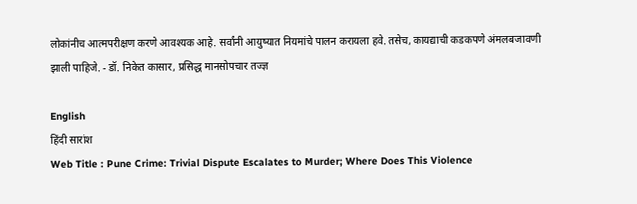लोकांनीच आत्मपरीक्षण करणे आवश्यक आहे. सर्वांनी आयुष्यात नियमांचे पालन करायला हवे. तसेच, कायद्याची कडकपणे अंमलबजावणी झाली पाहिजे. - डॉ. निकेत कासार, प्रसिद्ध मानसोपचार तज्ज्ञ

English
हिंदी सारांश
Web Title : Pune Crime: Trivial Dispute Escalates to Murder; Where Does This Violence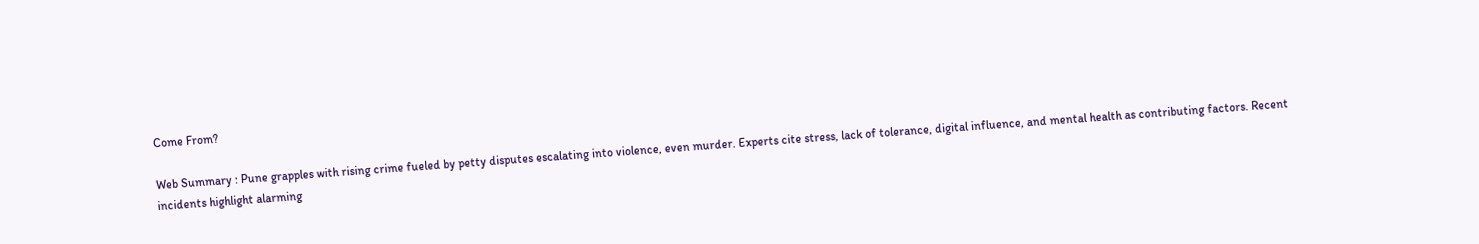Come From?

Web Summary : Pune grapples with rising crime fueled by petty disputes escalating into violence, even murder. Experts cite stress, lack of tolerance, digital influence, and mental health as contributing factors. Recent incidents highlight alarming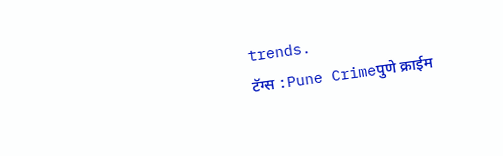trends.
टॅग्स :Pune Crimeपुणे क्राईम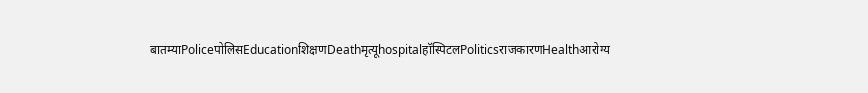बातम्याPoliceपोलिसEducationशिक्षणDeathमृत्यूhospitalहॉस्पिटलPoliticsराजकारणHealthआरोग्य